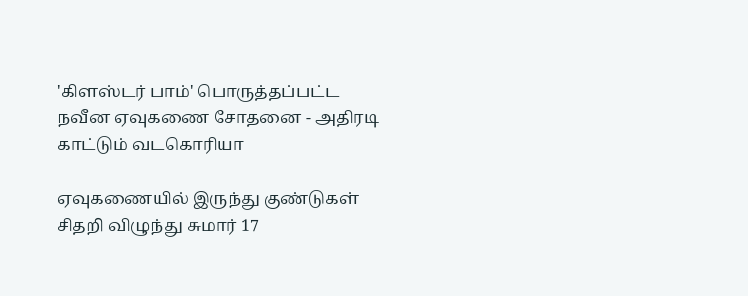'கிளஸ்டர் பாம்' பொருத்தப்பட்ட நவீன ஏவுகணை சோதனை - அதிரடி காட்டும் வடகொரியா

ஏவுகணையில் இருந்து குண்டுகள் சிதறி விழுந்து சுமார் 17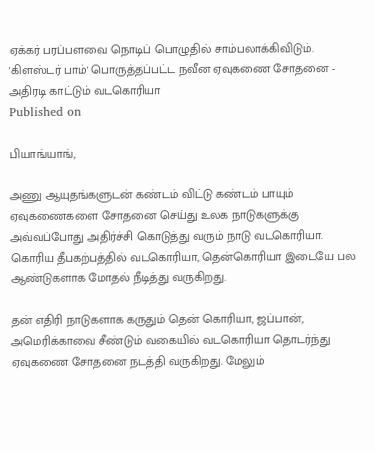ஏக்கர் பரப்பளவை நொடிப் பொழுதில் சாம்பலாக்கிவிடும்.
'கிளஸ்டர் பாம்' பொருத்தப்பட்ட நவீன ஏவுகணை சோதனை - அதிரடி காட்டும் வடகொரியா
Published on

பியாங்யாங்,

அணு ஆயுதங்களுடன் கண்டம் விட்டு கண்டம் பாயும் ஏவுகணைகளை சோதனை செய்து உலக நாடுகளுக்கு அவ்வப்போது அதிர்ச்சி கொடுத்து வரும் நாடு வடகொரியா. கொரிய தீபகற்பத்தில் வடகொரியா, தென்கொரியா இடையே பல ஆண்டுகளாக மோதல் நீடித்து வருகிறது.

தன் எதிரி நாடுகளாக கருதும் தென் கொரியா, ஜப்பான், அமெரிக்காவை சீண்டும் வகையில் வடகொரியா தொடர்ந்து ஏவுகணை சோதனை நடத்தி வருகிறது. மேலும்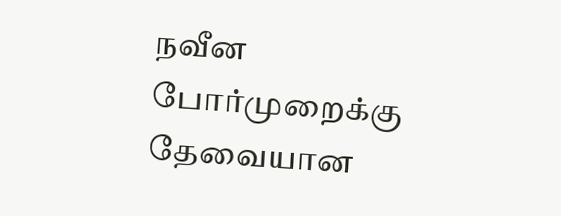நவீன போர்முறைக்கு தேவையான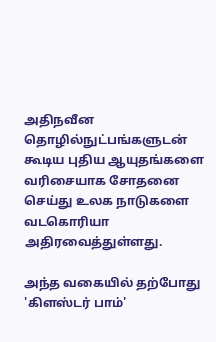அதிநவீன தொழில்நுட்பங்களுடன் கூடிய புதிய ஆயுதங்களை வரிசையாக சோதனை செய்து உலக நாடுகளை வடகொரியா அதிரவைத்துள்ளது.

அந்த வகையில் தற்போது 'கிளஸ்டர் பாம்'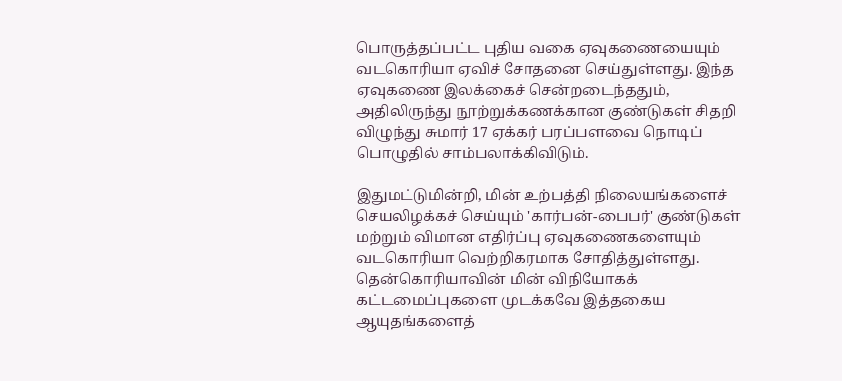பொருத்தப்பட்ட புதிய வகை ஏவுகணையையும் வடகொரியா ஏவிச் சோதனை செய்துள்ளது. இந்த ஏவுகணை இலக்கைச் சென்றடைந்ததும், அதிலிருந்து நூற்றுக்கணக்கான குண்டுகள் சிதறி விழுந்து சுமார் 17 ஏக்கர் பரப்பளவை நொடிப் பொழுதில் சாம்பலாக்கிவிடும்.

இதுமட்டுமின்றி, மின் உற்பத்தி நிலையங்களைச் செயலிழக்கச் செய்யும் 'கார்பன்-பைபர்' குண்டுகள் மற்றும் விமான எதிர்ப்பு ஏவுகணைகளையும் வடகொரியா வெற்றிகரமாக சோதித்துள்ளது. தென்கொரியாவின் மின் விநியோகக் கட்டமைப்புகளை முடக்கவே இத்தகைய ஆயுதங்களைத்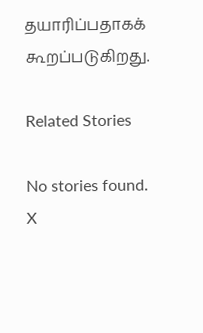தயாரிப்பதாகக் கூறப்படுகிறது.

Related Stories

No stories found.
X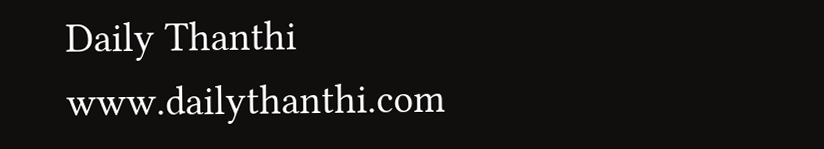Daily Thanthi
www.dailythanthi.com